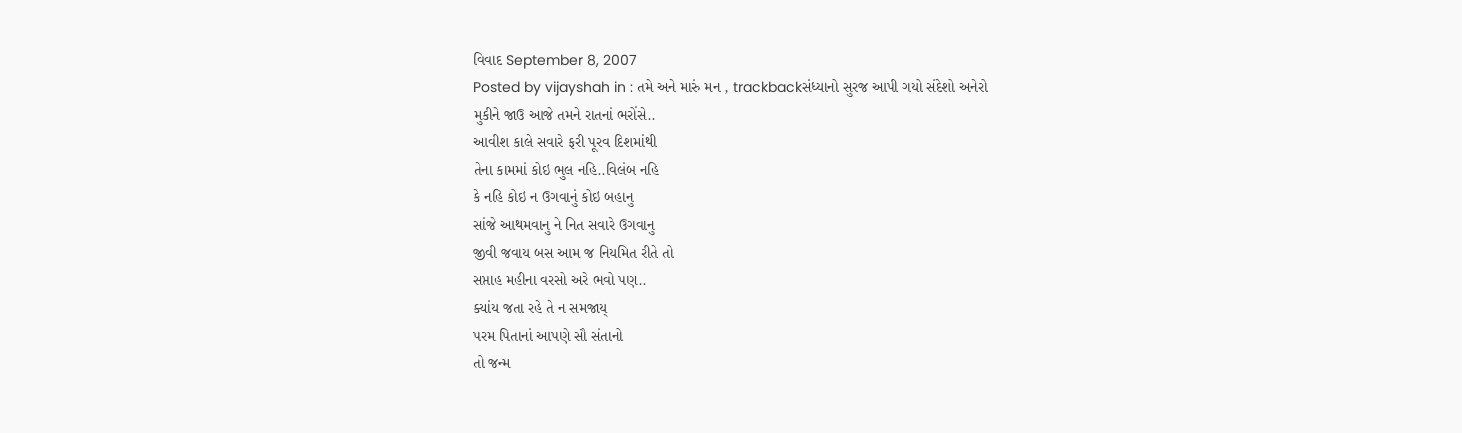વિવાદ September 8, 2007
Posted by vijayshah in : તમે અને મારું મન , trackbackસંધ્યાનો સુરજ આપી ગયો સંદેશો અનેરો
મુકીને જાઉ આજે તમને રાતનાં ભરોંસે..
આવીશ કાલે સવારે ફરી પૂરવ દિશમાંથી
તેના કામમાં કોઇ ભુલ નહિ..વિલંબ નહિ
કે નહિ કોઇ ન ઉગવાનું કોઇ બહાનુ
સાંજે આથમવાનુ ને નિત સવારે ઉગવાનુ
જીવી જવાય બસ આમ જ નિયમિત રીતે તો
સપ્તાહ મહીના વરસો અરે ભવો પણ..
ક્યાંય જતા રહે તે ન સમજાય્
પરમ પિતાનાં આપણે સૌ સંતાનો
તો જન્મ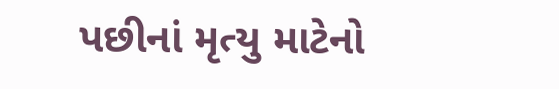પછીનાં મૃત્યુ માટેનો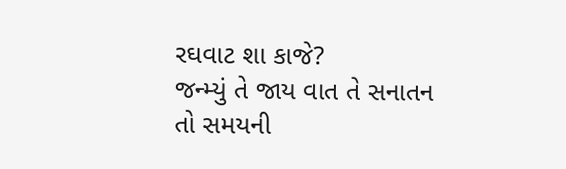રઘવાટ શા કાજે?
જન્મ્યું તે જાય વાત તે સનાતન
તો સમયની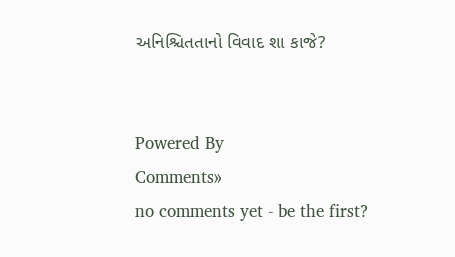અનિશ્ચિતતાનો વિવાદ શા કાજે?


Powered By
Comments»
no comments yet - be the first?